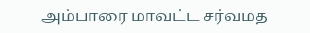அம்பாரை மாவட்ட சர்வமத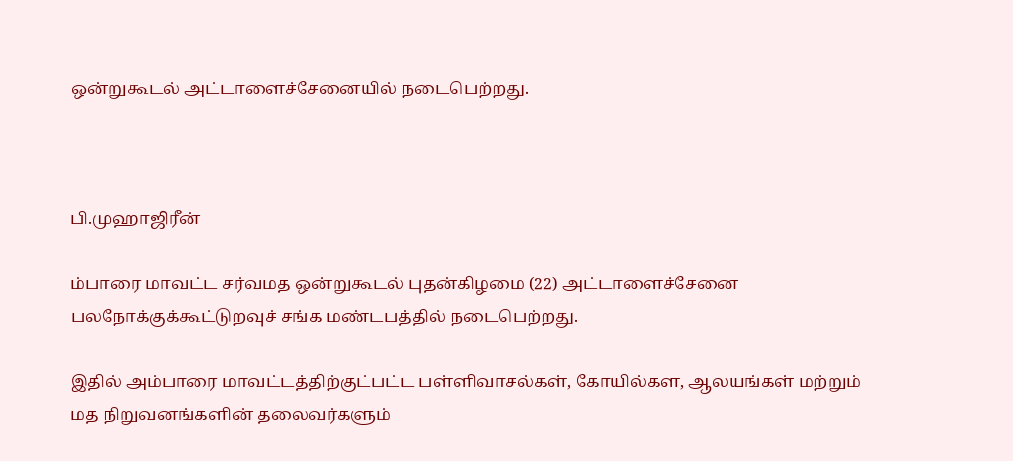ஒன்றுகூடல் அட்டாளைச்சேனையில் நடைபெற்றது.



பி.முஹாஜிரீன்

ம்பாரை மாவட்ட சர்வமத ஒன்றுகூடல் புதன்கிழமை (22) அட்டாளைச்சேனை பலநோக்குக்கூட்டுறவுச் சங்க மண்டபத்தில் நடைபெற்றது.

இதில் அம்பாரை மாவட்டத்திற்குட்பட்ட பள்ளிவாசல்கள், கோயில்கள, ஆலயங்கள் மற்றும் மத நிறுவனங்களின் தலைவர்களும்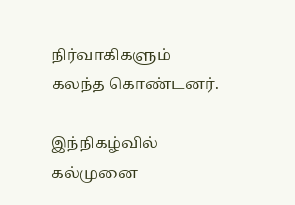நிர்வாகிகளும் கலந்த கொண்டனர்.

இந்நிகழ்வில் கல்முனை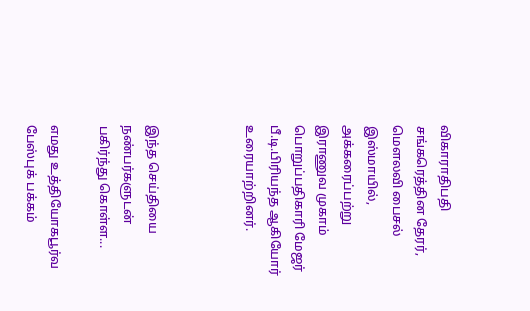விகாராதிபதி சங்கரெத்தின தேரர், மௌலவி பைசல் இஸ்மாயில், அக்கரைப்பற்று இராணுவ முகாம் பொறுப்பதிகாரி மேஜர் பீ.டி.பிரியந்த ஆகியோர் உரையாற்றினர்.



இந்த செய்தியை நண்பர்களுடன் பகிர்ந்து கொள்ள...

எமது உத்தியோகபூர்வ பேஸ்புக் பக்கம்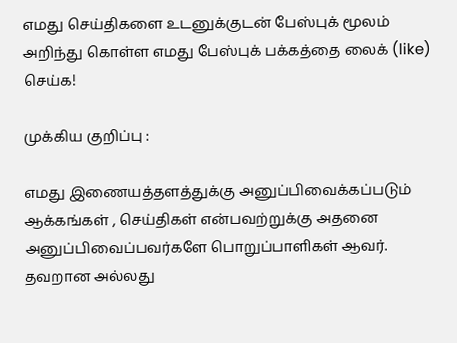எமது செய்திகளை உடனுக்குடன் பேஸ்புக் மூலம் அறிந்து கொள்ள எமது பேஸ்புக் பக்கத்தை லைக் (like) செய்க!

முக்கிய குறிப்பு :

எமது இணையத்தளத்துக்கு அனுப்பிவைக்கப்படும் ஆக்கங்கள் , செய்திகள் என்பவற்றுக்கு அதனை அனுப்பிவைப்பவர்களே பொறுப்பாளிகள் ஆவர். தவறான அல்லது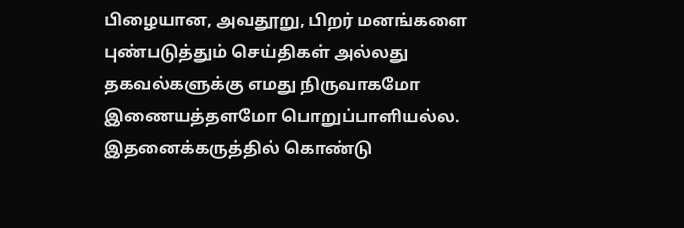பிழையான, அவதூறு, பிறர் மனங்களை புண்படுத்தும் செய்திகள் அல்லது தகவல்களுக்கு எமது நிருவாகமோ இணையத்தளமோ பொறுப்பாளியல்ல. இதனைக்கருத்தில் கொண்டு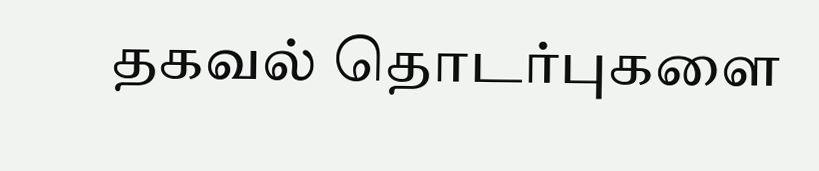தகவல் தொடர்புகளை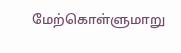மேற்கொள்ளுமாறு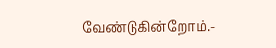வேண்டுகின்றோம்.-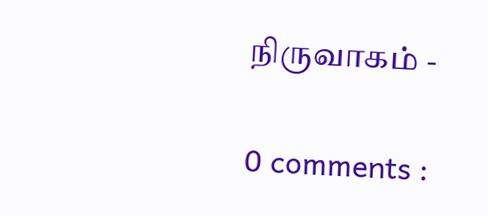நிருவாகம் -

0 comments :